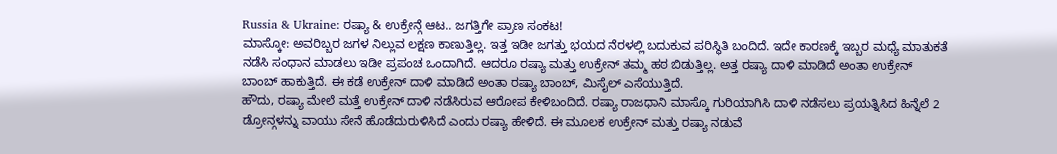Russia & Ukraine: ರಷ್ಯಾ & ಉಕ್ರೇನ್ಗೆ ಆಟ.. ಜಗತ್ತಿಗೇ ಪ್ರಾಣ ಸಂಕಟ!
ಮಾಸ್ಕೋ: ಅವರಿಬ್ಬರ ಜಗಳ ನಿಲ್ಲುವ ಲಕ್ಷಣ ಕಾಣುತ್ತಿಲ್ಲ. ಇತ್ತ ಇಡೀ ಜಗತ್ತು ಭಯದ ನೆರಳಲ್ಲಿ ಬದುಕುವ ಪರಿಸ್ಥಿತಿ ಬಂದಿದೆ. ಇದೇ ಕಾರಣಕ್ಕೆ ಇಬ್ಬರ ಮಧ್ಯೆ ಮಾತುಕತೆ ನಡೆಸಿ ಸಂಧಾನ ಮಾಡಲು ಇಡೀ ಪ್ರಪಂಚ ಒಂದಾಗಿದೆ. ಆದರೂ ರಷ್ಯಾ ಮತ್ತು ಉಕ್ರೇನ್ ತಮ್ಮ ಹಠ ಬಿಡುತ್ತಿಲ್ಲ. ಅತ್ತ ರಷ್ಯಾ ದಾಳಿ ಮಾಡಿದೆ ಅಂತಾ ಉಕ್ರೇನ್ ಬಾಂಬ್ ಹಾಕುತ್ತಿದೆ. ಈ ಕಡೆ ಉಕ್ರೇನ್ ದಾಳಿ ಮಾಡಿದೆ ಅಂತಾ ರಷ್ಯಾ ಬಾಂಬ್, ಮಿಸೈಲ್ ಎಸೆಯುತ್ತಿದೆ.
ಹೌದು, ರಷ್ಯಾ ಮೇಲೆ ಮತ್ತೆ ಉಕ್ರೇನ್ ದಾಳಿ ನಡೆಸಿರುವ ಆರೋಪ ಕೇಳಿಬಂದಿದೆ. ರಷ್ಯಾ ರಾಜಧಾನಿ ಮಾಸ್ಕೊ ಗುರಿಯಾಗಿಸಿ ದಾಳಿ ನಡೆಸಲು ಪ್ರಯತ್ನಿಸಿದ ಹಿನ್ನೆಲೆ 2 ಡ್ರೋನ್ಗಳನ್ನು ವಾಯು ಸೇನೆ ಹೊಡೆದುರುಳಿಸಿದೆ ಎಂದು ರಷ್ಯಾ ಹೇಳಿದೆ. ಈ ಮೂಲಕ ಉಕ್ರೇನ್ ಮತ್ತು ರಷ್ಯಾ ನಡುವೆ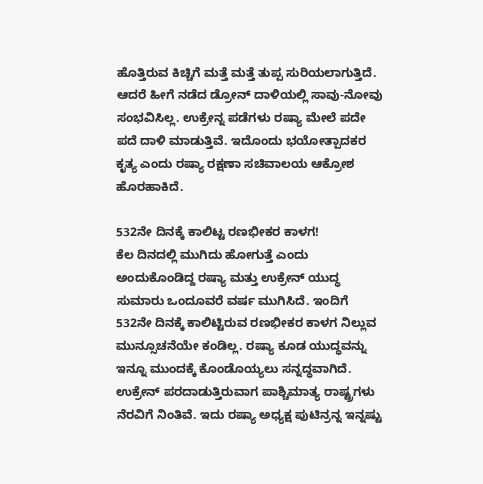ಹೊತ್ತಿರುವ ಕಿಚ್ಚಿಗೆ ಮತ್ತೆ ಮತ್ತೆ ತುಪ್ಪ ಸುರಿಯಲಾಗುತ್ತಿದೆ. ಆದರೆ ಹೀಗೆ ನಡೆದ ಡ್ರೋನ್ ದಾಳಿಯಲ್ಲಿ ಸಾವು-ನೋವು ಸಂಭವಿಸಿಲ್ಲ. ಉಕ್ರೇನ್ನ ಪಡೆಗಳು ರಷ್ಯಾ ಮೇಲೆ ಪದೇ ಪದೆ ದಾಳಿ ಮಾಡುತ್ತಿವೆ. ಇದೊಂದು ಭಯೋತ್ಪಾದಕರ ಕೃತ್ಯ ಎಂದು ರಷ್ಯಾ ರಕ್ಷಣಾ ಸಚಿವಾಲಯ ಆಕ್ರೋಶ ಹೊರಹಾಕಿದೆ.

532ನೇ ದಿನಕ್ಕೆ ಕಾಲಿಟ್ಟ ರಣಭೀಕರ ಕಾಳಗ!
ಕೆಲ ದಿನದಲ್ಲಿ ಮುಗಿದು ಹೋಗುತ್ತೆ ಎಂದು ಅಂದುಕೊಂಡಿದ್ದ ರಷ್ಯಾ ಮತ್ತು ಉಕ್ರೇನ್ ಯುದ್ಧ ಸುಮಾರು ಒಂದೂವರೆ ವರ್ಷ ಮುಗಿಸಿದೆ. ಇಂದಿಗೆ 532ನೇ ದಿನಕ್ಕೆ ಕಾಲಿಟ್ಟಿರುವ ರಣಭೀಕರ ಕಾಳಗ ನಿಲ್ಲುವ ಮುನ್ಸೂಚನೆಯೇ ಕಂಡಿಲ್ಲ. ರಷ್ಯಾ ಕೂಡ ಯುದ್ಧವನ್ನು ಇನ್ನೂ ಮುಂದಕ್ಕೆ ಕೊಂಡೊಯ್ಯಲು ಸನ್ನದ್ಧವಾಗಿದೆ. ಉಕ್ರೇನ್ ಪರದಾಡುತ್ತಿರುವಾಗ ಪಾಶ್ಚಿಮಾತ್ಯ ರಾಷ್ಟ್ರಗಳು ನೆರವಿಗೆ ನಿಂತಿವೆ. ಇದು ರಷ್ಯಾ ಅಧ್ಯಕ್ಷ ಪುಟಿನ್ರನ್ನ ಇನ್ನಷ್ಟು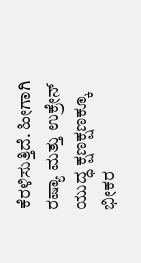ಕೆರಳಿಸುತ್ತಿದೆ. ಹೀಗಾಗಿ ರಷ್ಯಾ ಮತ್ತು ಉಕ್ರೇನ್ ಯುದ್ಧ ಕ್ಷಣಕ್ಷಣಕ್ಕೂ ಭೀಕರ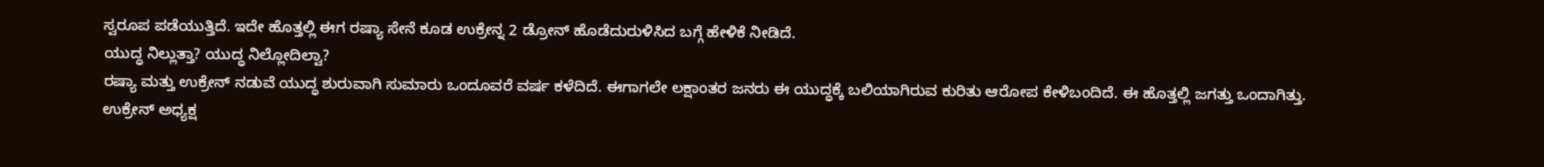ಸ್ವರೂಪ ಪಡೆಯುತ್ತಿದೆ. ಇದೇ ಹೊತ್ತಲ್ಲಿ ಈಗ ರಷ್ಯಾ ಸೇನೆ ಕೂಡ ಉಕ್ರೇನ್ನ 2 ಡ್ರೋನ್ ಹೊಡೆದುರುಳಿಸಿದ ಬಗ್ಗೆ ಹೇಳಿಕೆ ನೀಡಿದೆ.
ಯುದ್ಧ ನಿಲ್ಲುತ್ತಾ? ಯುದ್ಧ ನಿಲ್ಲೋದಿಲ್ವಾ?
ರಷ್ಯಾ ಮತ್ತು ಉಕ್ರೇನ್ ನಡುವೆ ಯುದ್ಧ ಶುರುವಾಗಿ ಸುಮಾರು ಒಂದೂವರೆ ವರ್ಷ ಕಳೆದಿದೆ. ಈಗಾಗಲೇ ಲಕ್ಷಾಂತರ ಜನರು ಈ ಯುದ್ಧಕ್ಕೆ ಬಲಿಯಾಗಿರುವ ಕುರಿತು ಆರೋಪ ಕೇಳಿಬಂದಿದೆ. ಈ ಹೊತ್ತಲ್ಲಿ ಜಗತ್ತು ಒಂದಾಗಿತ್ತು. ಉಕ್ರೇನ್ ಅಧ್ಯಕ್ಷ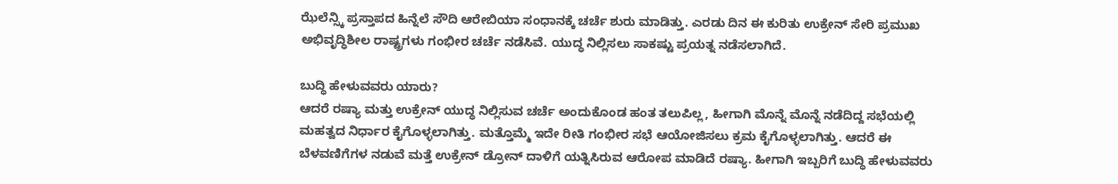ಝೆಲೆನ್ಸ್ಕಿ ಪ್ರಸ್ತಾಪದ ಹಿನ್ನೆಲೆ ಸೌದಿ ಆರೇಬಿಯಾ ಸಂಧಾನಕ್ಕೆ ಚರ್ಚೆ ಶುರು ಮಾಡಿತ್ತು. ಎರಡು ದಿನ ಈ ಕುರಿತು ಉಕ್ರೇನ್ ಸೇರಿ ಪ್ರಮುಖ ಅಭಿವೃದ್ಧಿಶೀಲ ರಾಷ್ಟ್ರಗಳು ಗಂಭೀರ ಚರ್ಚೆ ನಡೆಸಿವೆ. ಯುದ್ಧ ನಿಲ್ಲಿಸಲು ಸಾಕಷ್ಟು ಪ್ರಯತ್ನ ನಡೆಸಲಾಗಿದೆ.

ಬುದ್ಧಿ ಹೇಳುವವರು ಯಾರು?
ಆದರೆ ರಷ್ಯಾ ಮತ್ತು ಉಕ್ರೇನ್ ಯುದ್ಧ ನಿಲ್ಲಿಸುವ ಚರ್ಚೆ ಅಂದುಕೊಂಡ ಹಂತ ತಲುಪಿಲ್ಲ, ಹೀಗಾಗಿ ಮೊನ್ನೆ ಮೊನ್ನೆ ನಡೆದಿದ್ದ ಸಭೆಯಲ್ಲಿ ಮಹತ್ವದ ನಿರ್ಧಾರ ಕೈಗೊಳ್ಳಲಾಗಿತ್ತು. ಮತ್ತೊಮ್ಮೆ ಇದೇ ರೀತಿ ಗಂಭೀರ ಸಭೆ ಆಯೋಜಿಸಲು ಕ್ರಮ ಕೈಗೊಳ್ಳಲಾಗಿತ್ತು. ಆದರೆ ಈ ಬೆಳವಣಿಗೆಗಳ ನಡುವೆ ಮತ್ತೆ ಉಕ್ರೇನ್ ಡ್ರೋನ್ ದಾಳಿಗೆ ಯತ್ನಿಸಿರುವ ಆರೋಪ ಮಾಡಿದೆ ರಷ್ಯಾ. ಹೀಗಾಗಿ ಇಬ್ಬರಿಗೆ ಬುದ್ಧಿ ಹೇಳುವವರು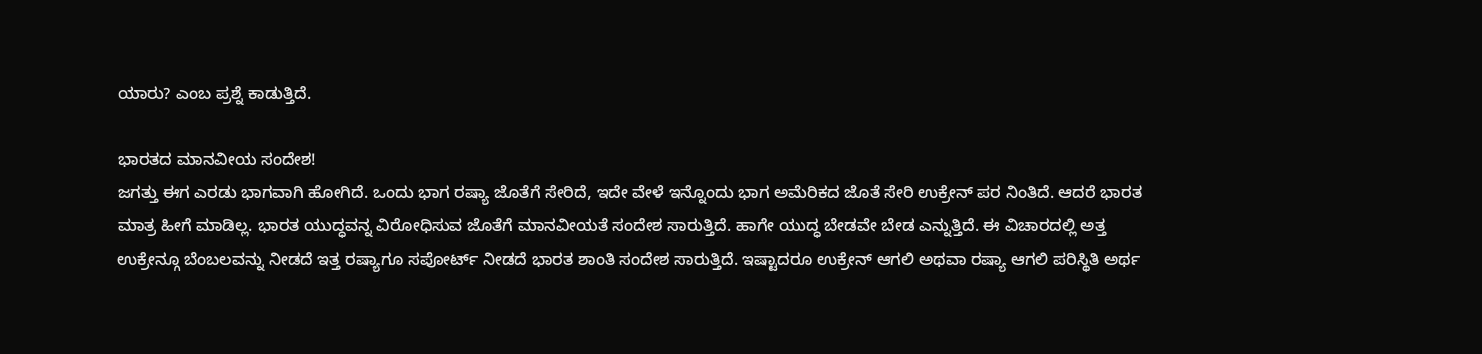ಯಾರು? ಎಂಬ ಪ್ರಶ್ನೆ ಕಾಡುತ್ತಿದೆ.

ಭಾರತದ ಮಾನವೀಯ ಸಂದೇಶ!
ಜಗತ್ತು ಈಗ ಎರಡು ಭಾಗವಾಗಿ ಹೋಗಿದೆ. ಒಂದು ಭಾಗ ರಷ್ಯಾ ಜೊತೆಗೆ ಸೇರಿದೆ, ಇದೇ ವೇಳೆ ಇನ್ನೊಂದು ಭಾಗ ಅಮೆರಿಕದ ಜೊತೆ ಸೇರಿ ಉಕ್ರೇನ್ ಪರ ನಿಂತಿದೆ. ಆದರೆ ಭಾರತ ಮಾತ್ರ ಹೀಗೆ ಮಾಡಿಲ್ಲ. ಭಾರತ ಯುದ್ಧವನ್ನ ವಿರೋಧಿಸುವ ಜೊತೆಗೆ ಮಾನವೀಯತೆ ಸಂದೇಶ ಸಾರುತ್ತಿದೆ. ಹಾಗೇ ಯುದ್ಧ ಬೇಡವೇ ಬೇಡ ಎನ್ನುತ್ತಿದೆ. ಈ ವಿಚಾರದಲ್ಲಿ ಅತ್ತ ಉಕ್ರೇನ್ಗೂ ಬೆಂಬಲವನ್ನು ನೀಡದೆ ಇತ್ತ ರಷ್ಯಾಗೂ ಸಪೋರ್ಟ್ ನೀಡದೆ ಭಾರತ ಶಾಂತಿ ಸಂದೇಶ ಸಾರುತ್ತಿದೆ. ಇಷ್ಟಾದರೂ ಉಕ್ರೇನ್ ಆಗಲಿ ಅಥವಾ ರಷ್ಯಾ ಆಗಲಿ ಪರಿಸ್ಥಿತಿ ಅರ್ಥ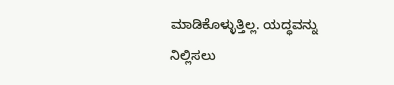ಮಾಡಿಕೊಳ್ಳುತ್ತಿಲ್ಲ. ಯದ್ಧವನ್ನು ನಿಲ್ಲಿಸಲು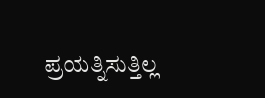ಪ್ರಯತ್ನಿಸುತ್ತಿಲ್ಲ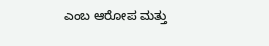ಎಂಬ ಆರೋಪ ಮತ್ತು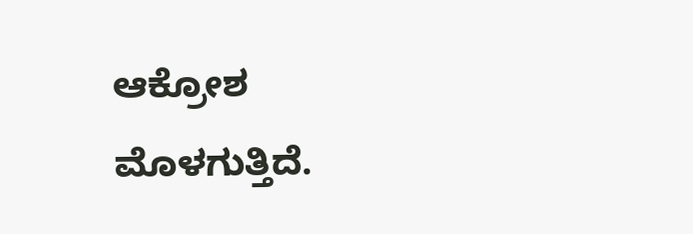ಆಕ್ರೋಶ ಮೊಳಗುತ್ತಿದೆ.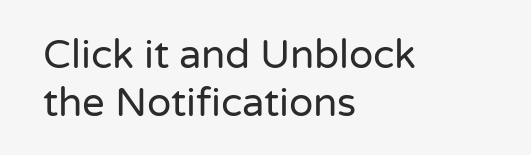Click it and Unblock the Notifications